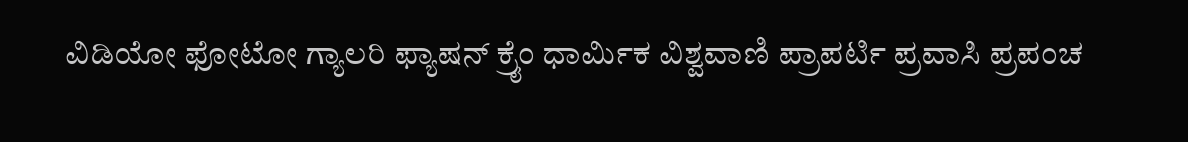ವಿಡಿಯೋ ಫೋಟೋ ಗ್ಯಾಲರಿ ಫ್ಯಾಷನ್ ಕ್ರೈಂ ಧಾರ್ಮಿಕ ವಿಶ್ವವಾಣಿ ಪ್ರಾಪರ್ಟಿ ಪ್ರವಾಸಿ ಪ್ರಪಂಚ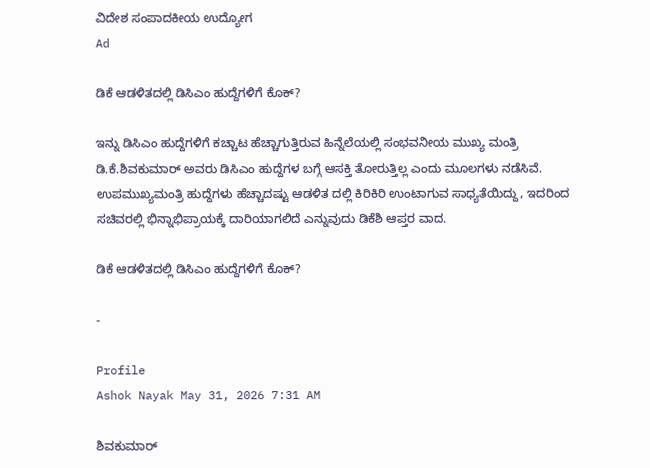ವಿದೇಶ ಸಂಪಾದಕೀಯ ಉದ್ಯೋಗ
Ad

ಡಿಕೆ ಆಡಳಿತದಲ್ಲಿ ಡಿಸಿಎಂ ಹುದ್ದೆಗಳಿಗೆ ಕೊಕ್?

ಇನ್ನು ಡಿಸಿಎಂ ಹುದ್ದೆಗಳಿಗೆ ಕಚ್ಚಾಟ ಹೆಚ್ಚಾಗುತ್ತಿರುವ ಹಿನ್ನೆಲೆಯಲ್ಲಿ ಸಂಭವನೀಯ ಮುಖ್ಯ ಮಂತ್ರಿ ಡಿ.ಕೆ.ಶಿವಕುಮಾರ್ ಅವರು ಡಿಸಿಎಂ ಹುದ್ದೆಗಳ ಬಗ್ಗೆ ಆಸಕ್ತಿ ತೋರುತ್ತಿಲ್ಲ ಎಂದು ಮೂಲಗಳು ನಡೆಸಿವೆ. ಉಪಮುಖ್ಯಮಂತ್ರಿ ಹುದ್ದೆಗಳು ಹೆಚ್ಚಾದಷ್ಟು ಆಡಳಿತ ದಲ್ಲಿ ಕಿರಿಕಿರಿ ಉಂಟಾಗುವ ಸಾಧ್ಯತೆಯಿದ್ದು, ಇದರಿಂದ ಸಚಿವರಲ್ಲಿ ಭಿನ್ನಾಭಿಪ್ರಾಯಕ್ಕೆ ದಾರಿಯಾಗಲಿದೆ ಎನ್ನುವುದು ಡಿಕೆಶಿ ಆಪ್ತರ ವಾದ.

ಡಿಕೆ ಆಡಳಿತದಲ್ಲಿ ಡಿಸಿಎಂ ಹುದ್ದೆಗಳಿಗೆ ಕೊಕ್?

-

Profile
Ashok Nayak May 31, 2026 7:31 AM

ಶಿವಕುಮಾರ್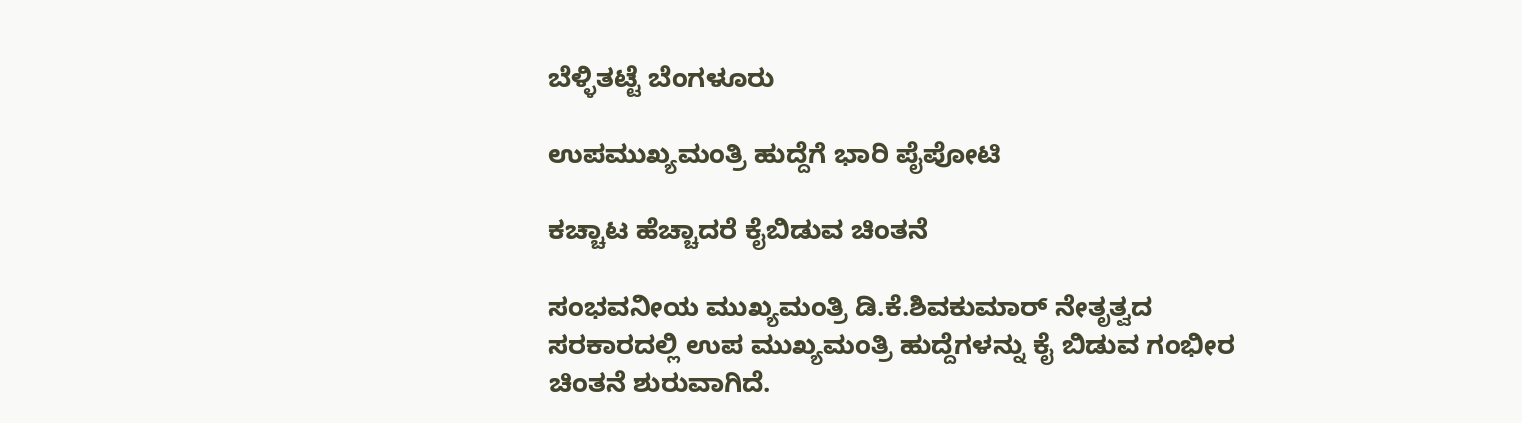ಬೆಳ್ಳಿತಟ್ಟೆ ಬೆಂಗಳೂರು

ಉಪಮುಖ್ಯಮಂತ್ರಿ ಹುದ್ದೆಗೆ ಭಾರಿ ಪೈಪೋಟಿ

ಕಚ್ಚಾಟ ಹೆಚ್ಚಾದರೆ ಕೈಬಿಡುವ ಚಿಂತನೆ

ಸಂಭವನೀಯ ಮುಖ್ಯಮಂತ್ರಿ ಡಿ.ಕೆ.ಶಿವಕುಮಾರ್ ನೇತೃತ್ವದ ಸರಕಾರದಲ್ಲಿ ಉಪ ಮುಖ್ಯಮಂತ್ರಿ ಹುದ್ದೆಗಳನ್ನು ಕೈ ಬಿಡುವ ಗಂಭೀರ ಚಿಂತನೆ ಶುರುವಾಗಿದೆ.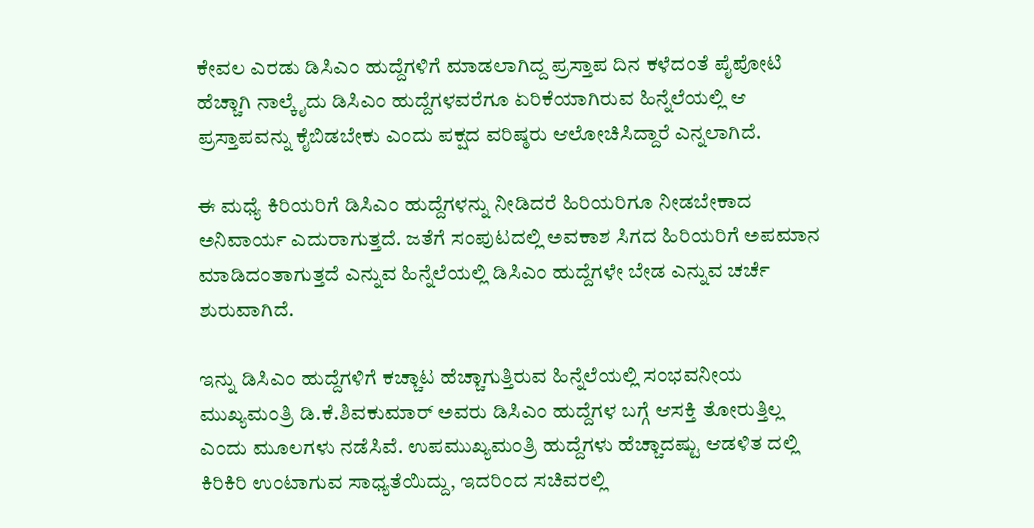ಕೇವಲ ಎರಡು ಡಿಸಿಎಂ ಹುದ್ದೆಗಳಿಗೆ ಮಾಡಲಾಗಿದ್ದ ಪ್ರಸ್ತಾಪ ದಿನ ಕಳೆದಂತೆ ಪೈಪೋಟಿ ಹೆಚ್ಚಾಗಿ ನಾಲ್ಕೈದು ಡಿಸಿಎಂ ಹುದ್ದೆಗಳವರೆಗೂ ಏರಿಕೆಯಾಗಿರುವ ಹಿನ್ನೆಲೆಯಲ್ಲಿ ಆ ಪ್ರಸ್ತಾಪವನ್ನು ಕೈಬಿಡಬೇಕು ಎಂದು ಪಕ್ಷದ ವರಿಷ್ಠರು ಆಲೋಚಿಸಿದ್ದಾರೆ ಎನ್ನಲಾಗಿದೆ.

ಈ ಮಧ್ಯೆ ಕಿರಿಯರಿಗೆ ಡಿಸಿಎಂ ಹುದ್ದೆಗಳನ್ನು ನೀಡಿದರೆ ಹಿರಿಯರಿಗೂ ನೀಡಬೇಕಾದ ಅನಿವಾರ್ಯ ಎದುರಾಗುತ್ತದೆ. ಜತೆಗೆ ಸಂಪುಟದಲ್ಲಿ ಅವಕಾಶ ಸಿಗದ ಹಿರಿಯರಿಗೆ ಅಪಮಾನ ಮಾಡಿದಂತಾಗುತ್ತದೆ ಎನ್ನುವ ಹಿನ್ನೆಲೆಯಲ್ಲಿ ಡಿಸಿಎಂ ಹುದ್ದೆಗಳೇ ಬೇಡ ಎನ್ನುವ ಚರ್ಚೆ ಶುರುವಾಗಿದೆ.

ಇನ್ನು ಡಿಸಿಎಂ ಹುದ್ದೆಗಳಿಗೆ ಕಚ್ಚಾಟ ಹೆಚ್ಚಾಗುತ್ತಿರುವ ಹಿನ್ನೆಲೆಯಲ್ಲಿ ಸಂಭವನೀಯ ಮುಖ್ಯಮಂತ್ರಿ ಡಿ.ಕೆ.ಶಿವಕುಮಾರ್ ಅವರು ಡಿಸಿಎಂ ಹುದ್ದೆಗಳ ಬಗ್ಗೆ ಆಸಕ್ತಿ ತೋರುತ್ತಿಲ್ಲ ಎಂದು ಮೂಲಗಳು ನಡೆಸಿವೆ. ಉಪಮುಖ್ಯಮಂತ್ರಿ ಹುದ್ದೆಗಳು ಹೆಚ್ಚಾದಷ್ಟು ಆಡಳಿತ ದಲ್ಲಿ ಕಿರಿಕಿರಿ ಉಂಟಾಗುವ ಸಾಧ್ಯತೆಯಿದ್ದು, ಇದರಿಂದ ಸಚಿವರಲ್ಲಿ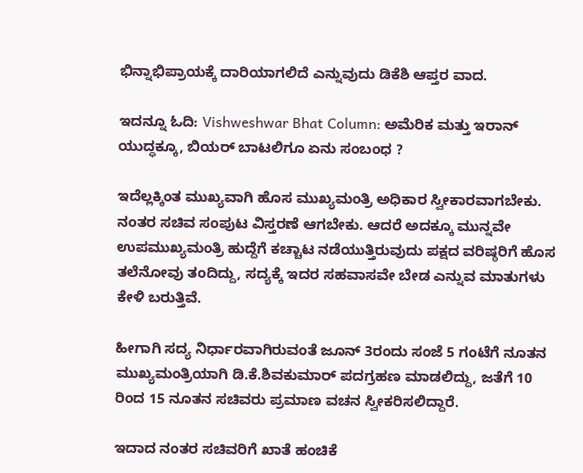ಭಿನ್ನಾಭಿಪ್ರಾಯಕ್ಕೆ ದಾರಿಯಾಗಲಿದೆ ಎನ್ನುವುದು ಡಿಕೆಶಿ ಆಪ್ತರ ವಾದ.

ಇದನ್ನೂ ಓದಿ: Vishweshwar Bhat Column: ಅಮೆರಿಕ ಮತ್ತು ಇರಾನ್‌ ಯುದ್ಧಕ್ಕೂ, ಬಿಯರ್‌ ಬಾಟಲಿಗೂ ಏನು ಸಂಬಂಧ ?

ಇದೆಲ್ಲಕ್ಕಿಂತ ಮುಖ್ಯವಾಗಿ ಹೊಸ ಮುಖ್ಯಮಂತ್ರಿ ಅಧಿಕಾರ ಸ್ವೀಕಾರವಾಗಬೇಕು. ನಂತರ ಸಚಿವ ಸಂಪುಟ ವಿಸ್ತರಣೆ ಆಗಬೇಕು. ಆದರೆ ಅದಕ್ಕೂ ಮುನ್ನವೇ ಉಪಮುಖ್ಯಮಂತ್ರಿ ಹುದ್ದೆಗೆ ಕಚ್ಚಾಟ ನಡೆಯುತ್ತಿರುವುದು ಪಕ್ಷದ ವರಿಷ್ಠರಿಗೆ ಹೊಸ ತಲೆನೋವು ತಂದಿದ್ದು, ಸದ್ಯಕ್ಕೆ ಇದರ ಸಹವಾಸವೇ ಬೇಡ ಎನ್ನುವ ಮಾತುಗಳು ಕೇಳಿ ಬರುತ್ತಿವೆ.

ಹೀಗಾಗಿ ಸದ್ಯ ನಿರ್ಧಾರವಾಗಿರುವಂತೆ ಜೂನ್ 3ರಂದು ಸಂಜೆ 5 ಗಂಟೆಗೆ ನೂತನ ಮುಖ್ಯಮಂತ್ರಿಯಾಗಿ ಡಿ.ಕೆ.ಶಿವಕುಮಾರ್ ಪದಗ್ರಹಣ ಮಾಡಲಿದ್ದು, ಜತೆಗೆ 10 ರಿಂದ 15 ನೂತನ ಸಚಿವರು ಪ್ರಮಾಣ ವಚನ ಸ್ವೀಕರಿಸಲಿದ್ದಾರೆ.

ಇದಾದ ನಂತರ ಸಚಿವರಿಗೆ ಖಾತೆ ಹಂಚಿಕೆ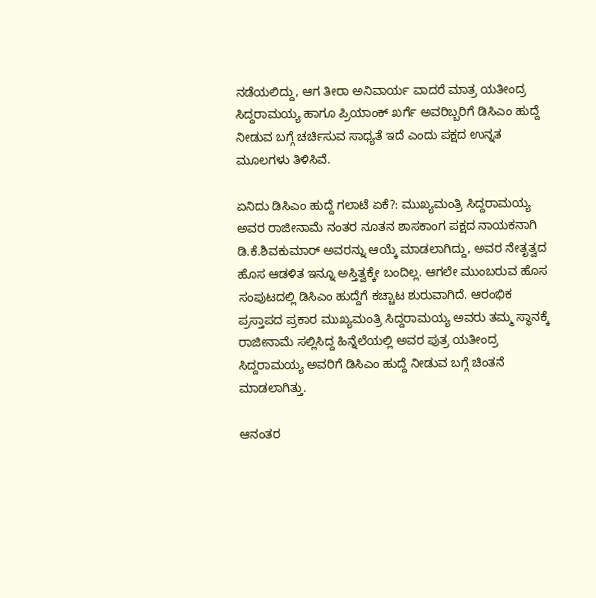ನಡೆಯಲಿದ್ದು, ಆಗ ತೀರಾ ಅನಿವಾರ್ಯ ವಾದರೆ ಮಾತ್ರ ಯತೀಂದ್ರ ಸಿದ್ದರಾಮಯ್ಯ ಹಾಗೂ ಪ್ರಿಯಾಂಕ್ ಖರ್ಗೆ ಅವರಿಬ್ಬರಿಗೆ ಡಿಸಿಎಂ ಹುದ್ದೆ ನೀಡುವ ಬಗ್ಗೆ ಚರ್ಚಿಸುವ ಸಾಧ್ಯತೆ ಇದೆ ಎಂದು ಪಕ್ಷದ ಉನ್ನತ ಮೂಲಗಳು ತಿಳಿಸಿವೆ.

ಏನಿದು ಡಿಸಿಎಂ ಹುದ್ದೆ ಗಲಾಟೆ ಏಕೆ?: ಮುಖ್ಯಮಂತ್ರಿ ಸಿದ್ದರಾಮಯ್ಯ ಅವರ ರಾಜೀನಾಮೆ ನಂತರ ನೂತನ ಶಾಸಕಾಂಗ ಪಕ್ಷದ ನಾಯಕನಾಗಿ ಡಿ.ಕೆ.ಶಿವಕುಮಾರ್ ಅವರನ್ನು ಆಯ್ಕೆ ಮಾಡಲಾಗಿದ್ದು, ಅವರ ನೇತೃತ್ವದ ಹೊಸ ಆಡಳಿತ ಇನ್ನೂ ಅಸ್ತಿತ್ವಕ್ಕೇ ಬಂದಿಲ್ಲ. ಆಗಲೇ ಮುಂಬರುವ ಹೊಸ ಸಂಪುಟದಲ್ಲಿ ಡಿಸಿಎಂ ಹುದ್ದೆಗೆ ಕಚ್ಚಾಟ ಶುರುವಾಗಿದೆ. ಆರಂಭಿಕ ಪ್ರಸ್ತಾಪದ ಪ್ರಕಾರ ಮುಖ್ಯಮಂತ್ರಿ ಸಿದ್ದರಾಮಯ್ಯ ಅವರು ತಮ್ಮ ಸ್ಥಾನಕ್ಕೆ ರಾಜೀನಾಮೆ ಸಲ್ಲಿಸಿದ್ದ ಹಿನ್ನೆಲೆಯಲ್ಲಿ ಅವರ ಪುತ್ರ ಯತೀಂದ್ರ ಸಿದ್ದರಾಮಯ್ಯ ಅವರಿಗೆ ಡಿಸಿಎಂ ಹುದ್ದೆ ನೀಡುವ ಬಗ್ಗೆ ಚಿಂತನೆ ಮಾಡಲಾಗಿತ್ತು.

ಆನಂತರ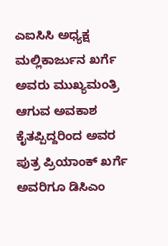ಎಐಸಿಸಿ ಅಧ್ಯಕ್ಷ ಮಲ್ಲಿಕಾರ್ಜುನ ಖರ್ಗೆ ಅವರು ಮುಖ್ಯಮಂತ್ರಿ ಆಗುವ ಅವಕಾಶ ಕೈತಪ್ಪಿದ್ದರಿಂದ ಅವರ ಪುತ್ರ ಪ್ರಿಯಾಂಕ್ ಖರ್ಗೆ ಅವರಿಗೂ ಡಿಸಿಎಂ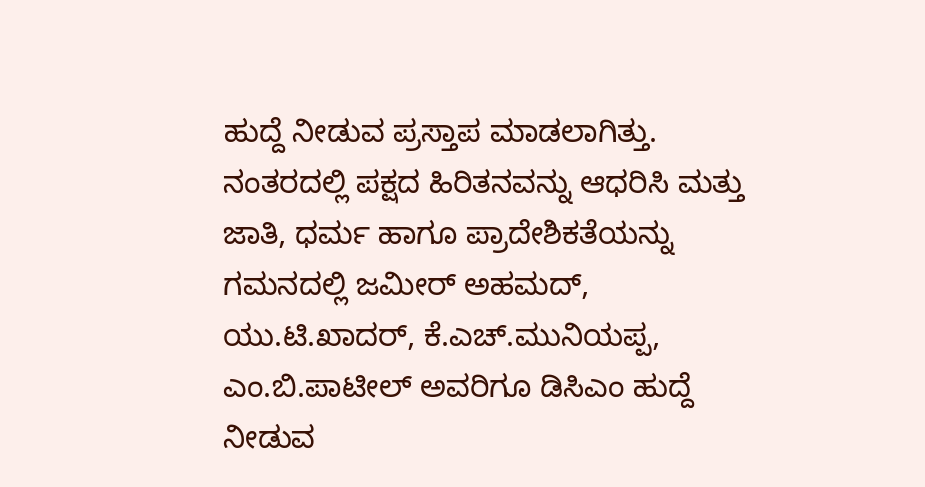ಹುದ್ದೆ ನೀಡುವ ಪ್ರಸ್ತಾಪ ಮಾಡಲಾಗಿತ್ತು. ನಂತರದಲ್ಲಿ ಪಕ್ಷದ ಹಿರಿತನವನ್ನು ಆಧರಿಸಿ ಮತ್ತು ಜಾತಿ, ಧರ್ಮ ಹಾಗೂ ಪ್ರಾದೇಶಿಕತೆಯನ್ನು ಗಮನದಲ್ಲಿ ಜಮೀರ್ ಅಹಮದ್, ಯು.ಟಿ.ಖಾದರ್, ಕೆ.ಎಚ್.ಮುನಿಯಪ್ಪ, ಎಂ.ಬಿ.ಪಾಟೀಲ್ ಅವರಿಗೂ ಡಿಸಿಎಂ ಹುದ್ದೆ ನೀಡುವ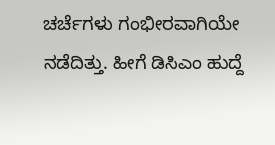ಚರ್ಚೆಗಳು ಗಂಭೀರವಾಗಿಯೇ ನಡೆದಿತ್ತು. ಹೀಗೆ ಡಿಸಿಎಂ ಹುದ್ದೆ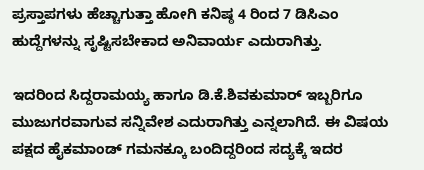ಪ್ರಸ್ತಾಪಗಳು ಹೆಚ್ಚಾಗುತ್ತಾ ಹೋಗಿ ಕನಿಷ್ಠ 4 ರಿಂದ 7 ಡಿಸಿಎಂ ಹುದ್ದೆಗಳನ್ನು ಸೃಷ್ಟಿಸಬೇಕಾದ ಅನಿವಾರ್ಯ ಎದುರಾಗಿತ್ತು.

ಇದರಿಂದ ಸಿದ್ದರಾಮಯ್ಯ ಹಾಗೂ ಡಿ.ಕೆ.ಶಿವಕುಮಾರ್ ಇಬ್ಬರಿಗೂ ಮುಜುಗರವಾಗುವ ಸನ್ನಿವೇಶ ಎದುರಾಗಿತ್ತು ಎನ್ನಲಾಗಿದೆ. ಈ ವಿಷಯ ಪಕ್ಷದ ಹೈಕಮಾಂಡ್ ಗಮನಕ್ಕೂ ಬಂದಿದ್ದರಿಂದ ಸದ್ಯಕ್ಕೆ ಇದರ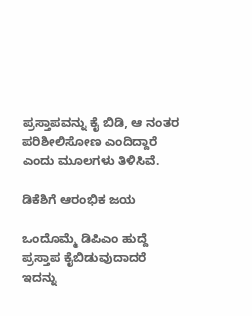ಪ್ರಸ್ತಾಪವನ್ನು ಕೈ ಬಿಡಿ, ಆ ನಂತರ ಪರಿಶೀಲಿಸೋಣ ಎಂದಿದ್ದಾರೆ ಎಂದು ಮೂಲಗಳು ತಿಳಿಸಿವೆ.

ಡಿಕೆಶಿಗೆ ಆರಂಭಿಕ ಜಯ

ಒಂದೊಮ್ಮೆ ಡಿಪಿಎಂ ಹುದ್ದೆ ಪ್ರಸ್ತಾಪ ಕೈಬಿಡುವುದಾದರೆ ಇದನ್ನು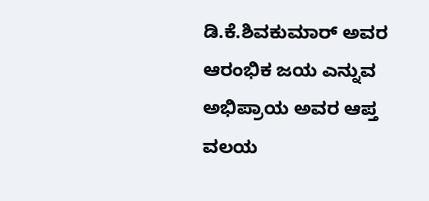ಡಿ.ಕೆ.ಶಿವಕುಮಾರ್ ಅವರ ಆರಂಭಿಕ ಜಯ ಎನ್ನುವ ಅಭಿಪ್ರಾಯ ಅವರ ಆಪ್ತ ವಲಯ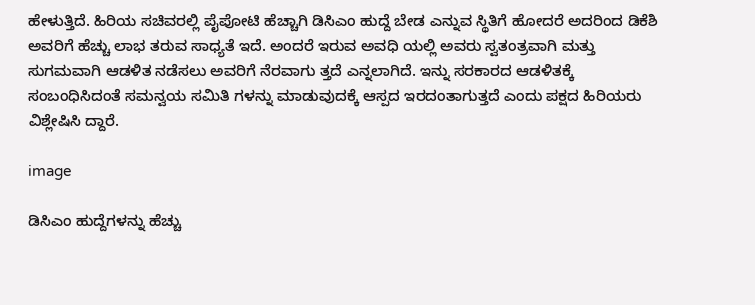ಹೇಳುತ್ತಿದೆ. ಹಿರಿಯ ಸಚಿವರಲ್ಲಿ ಪೈಪೋಟಿ ಹೆಚ್ಚಾಗಿ ಡಿಸಿಎಂ ಹುದ್ದೆ ಬೇಡ ಎನ್ನುವ ಸ್ಥಿತಿಗೆ ಹೋದರೆ ಅದರಿಂದ ಡಿಕೆಶಿ ಅವರಿಗೆ ಹೆಚ್ಚು ಲಾಭ ತರುವ ಸಾಧ್ಯತೆ ಇದೆ. ಅಂದರೆ ಇರುವ ಅವಧಿ ಯಲ್ಲಿ ಅವರು ಸ್ವತಂತ್ರವಾಗಿ ಮತ್ತು ಸುಗಮವಾಗಿ ಆಡಳಿತ ನಡೆಸಲು ಅವರಿಗೆ ನೆರವಾಗು ತ್ತದೆ ಎನ್ನಲಾಗಿದೆ. ಇನ್ನು ಸರಕಾರದ ಆಡಳಿತಕ್ಕೆ ಸಂಬಂಧಿಸಿದಂತೆ ಸಮನ್ವಯ ಸಮಿತಿ ಗಳನ್ನು ಮಾಡುವುದಕ್ಕೆ ಆಸ್ಪದ ಇರದಂತಾಗುತ್ತದೆ ಎಂದು ಪಕ್ಷದ ಹಿರಿಯರು ವಿಶ್ಲೇಷಿಸಿ ದ್ದಾರೆ.

image

ಡಿಸಿಎಂ ಹುದ್ದೆಗಳನ್ನು ಹೆಚ್ಚು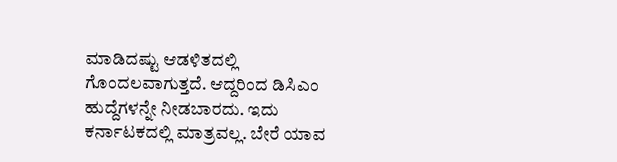ಮಾಡಿದಷ್ಟು ಆಡಳಿತದಲ್ಲಿ ಗೊಂದಲವಾಗುತ್ತದೆ. ಆದ್ದರಿಂದ ಡಿಸಿಎಂ ಹುದ್ದೆಗಳನ್ನೇ ನೀಡಬಾರದು. ಇದು ಕರ್ನಾಟಕದಲ್ಲಿ ಮಾತ್ರವಲ್ಲ. ಬೇರೆ ಯಾವ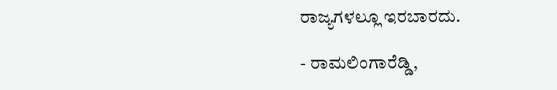ರಾಜ್ಯಗಳಲ್ಲೂ ಇರಬಾರದು.

- ರಾಮಲಿಂಗಾರೆಡ್ಡಿ,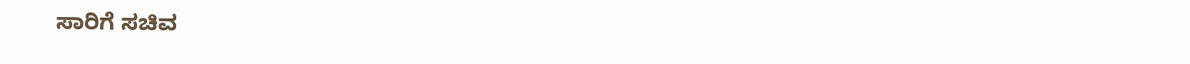ಸಾರಿಗೆ ಸಚಿವ